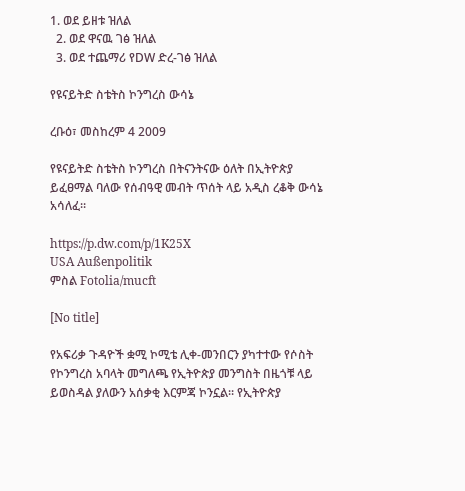1. ወደ ይዘቱ ዝለል
  2. ወደ ዋናዉ ገፅ ዝለል
  3. ወደ ተጨማሪ የDW ድረ-ገፅ ዝለል

የዩናይትድ ስቴትስ ኮንግረስ ውሳኔ

ረቡዕ፣ መስከረም 4 2009

የዩናይትድ ስቴትስ ኮንግረስ በትናንትናው ዕለት በኢትዮጵያ ይፈፀማል ባለው የሰብዓዊ መብት ጥሰት ላይ አዲስ ረቆቅ ውሳኔ አሳለፈ።

https://p.dw.com/p/1K25X
USA Außenpolitik
ምስል Fotolia/mucft

[No title]

የአፍሪቃ ጉዳዮች ቋሚ ኮሚቴ ሊቀ-መንበርን ያካተተው የሶስት የኮንግረስ አባላት መግለጫ የኢትዮጵያ መንግስት በዜጎቹ ላይ ይወስዳል ያለውን አሰቃቂ እርምጃ ኮንኗል። የኢትዮጵያ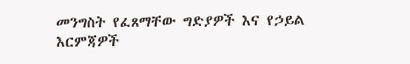መንግስት የፈጸማቸው ግድያዎች እና የኃይል እርምጃዎች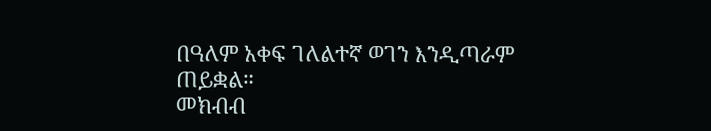በዓለም አቀፍ ገለልተኛ ወገን እንዲጣራም ጠይቋል።
መክብብ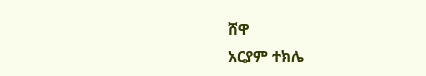ሸዋ
አርያም ተክሌ